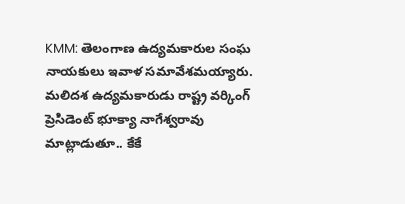KMM: తెలంగాణ ఉద్యమకారుల సంఘ నాయకులు ఇవాళ సమావేశమయ్యారు. మలిదశ ఉద్యమకారుడు రాష్ట్ర వర్కింగ్ ప్రెసిడెంట్ భూక్యా నాగేశ్వరావు మాట్లాడుతూ.. కేకే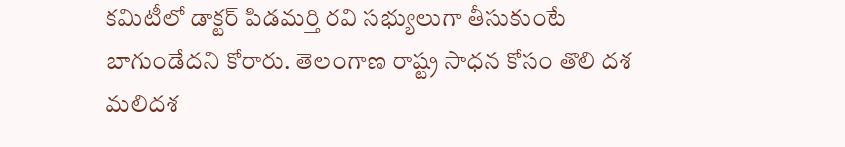కమిటీలో డాక్టర్ పిడమర్తి రవి సభ్యులుగా తీసుకుంటే బాగుండేదని కోరారు. తెలంగాణ రాష్ట్ర సాధన కోసం తొలి దశ మలిదశ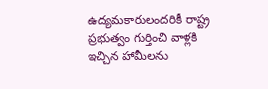ఉద్యమకారులందరికీ రాష్ట్ర ప్రభుత్వం గుర్తించి వాళ్లకి ఇచ్చిన హామీలను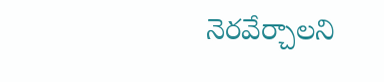నెరవేర్చాలని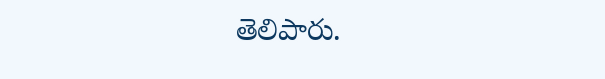తెలిపారు.